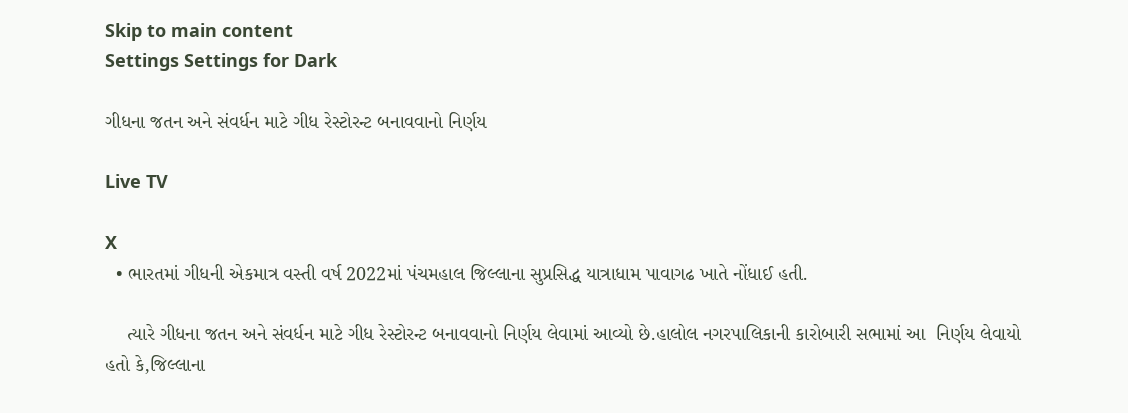Skip to main content
Settings Settings for Dark

ગીધના જતન અને સંવર્ધન માટે ગીધ રેસ્ટોરન્ટ બનાવવાનો નિર્ણય

Live TV

X
  • ભારતમાં ગીધની એકમાત્ર વસ્તી વર્ષ 2022માં પંચમહાલ જિલ્લાના સુપ્રસિદ્ધ યાત્રાધામ પાવાગઢ ખાતે નોંધાઈ હતી.

    ત્યારે ગીધના જતન અને સંવર્ધન માટે ગીધ રેસ્ટોરન્ટ બનાવવાનો નિર્ણય લેવામાં આવ્યો છે.હાલોલ નગરપાલિકાની કારોબારી સભામાં આ  નિર્ણય લેવાયો હતો કે,જિલ્લાના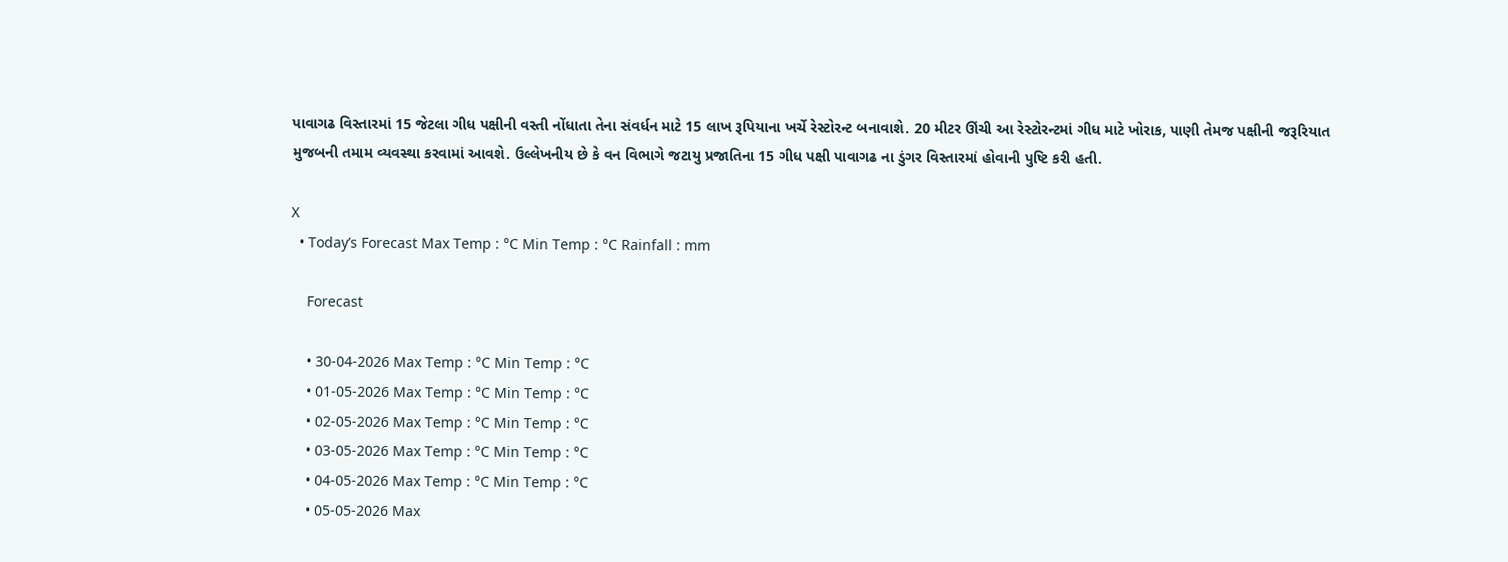પાવાગઢ વિસ્તારમાં 15 જેટલા ગીધ પક્ષીની વસ્તી નોંધાતા તેના સંવર્ધન માટે 15 લાખ રૂપિયાના ખર્ચે રેસ્ટોરન્ટ બનાવાશે. 20 મીટર ઊંચી આ રેસ્ટોરન્ટમાં ગીધ માટે ખોરાક, પાણી તેમજ પક્ષીની જરૂરિયાત મુજબની તમામ વ્યવસ્થા કરવામાં આવશે. ઉલ્લેખનીય છે કે વન વિભાગે જટાયુ પ્રજાતિના 15 ગીધ પક્ષી પાવાગઢ ના ડુંગર વિસ્તારમાં હોવાની પુષ્ટિ કરી હતી.

X
  • Today’s Forecast Max Temp : °C Min Temp : °C Rainfall : mm

    Forecast

    • 30-04-2026 Max Temp : °C Min Temp : °C
    • 01-05-2026 Max Temp : °C Min Temp : °C
    • 02-05-2026 Max Temp : °C Min Temp : °C
    • 03-05-2026 Max Temp : °C Min Temp : °C
    • 04-05-2026 Max Temp : °C Min Temp : °C
    • 05-05-2026 Max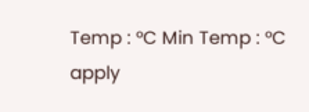Temp : °C Min Temp : °C
apply